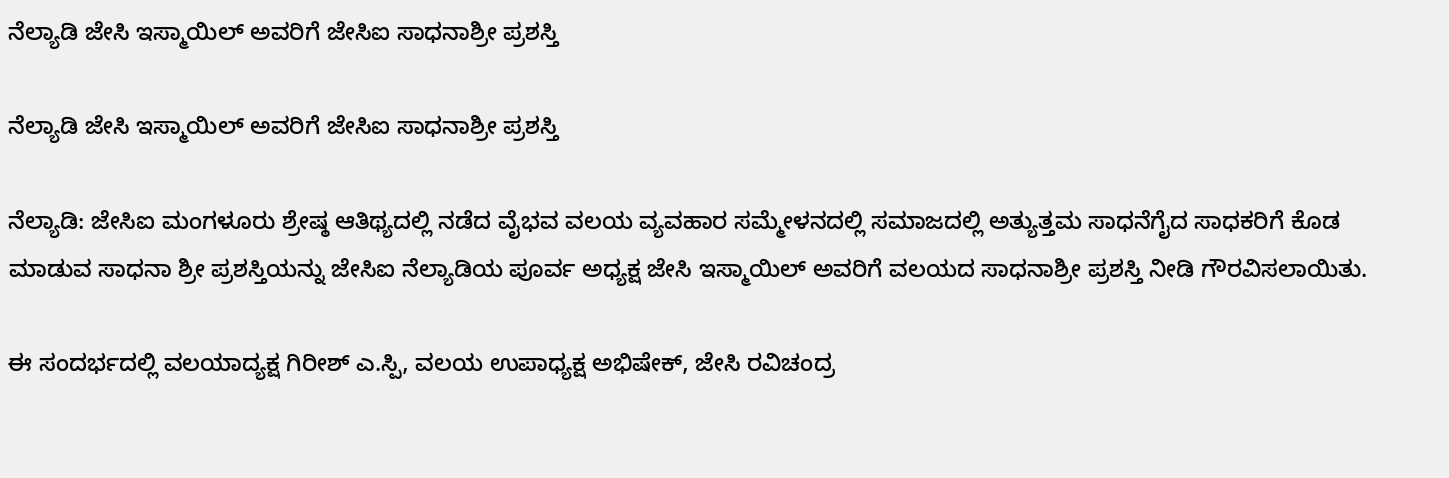ನೆಲ್ಯಾಡಿ ಜೇಸಿ ಇಸ್ಮಾಯಿಲ್ ಅವರಿಗೆ ಜೇಸಿಐ ಸಾಧನಾಶ್ರೀ ಪ್ರಶಸ್ತಿ

ನೆಲ್ಯಾಡಿ ಜೇಸಿ ಇಸ್ಮಾಯಿಲ್ ಅವರಿಗೆ ಜೇಸಿಐ ಸಾಧನಾಶ್ರೀ ಪ್ರಶಸ್ತಿ

ನೆಲ್ಯಾಡಿ: ಜೇಸಿಐ ಮಂಗಳೂರು ಶ್ರೇಷ್ಠ ಆತಿಥ್ಯದಲ್ಲಿ ನಡೆದ ವೈಭವ ವಲಯ ವ್ಯವಹಾರ ಸಮ್ಮೇಳನದಲ್ಲಿ ಸಮಾಜದಲ್ಲಿ ಅತ್ಯುತ್ತಮ ಸಾಧನೆಗೈದ ಸಾಧಕರಿಗೆ ಕೊಡ ಮಾಡುವ ಸಾಧನಾ ಶ್ರೀ ಪ್ರಶಸ್ತಿಯನ್ನು ಜೇಸಿಐ ನೆಲ್ಯಾಡಿಯ ಪೂರ್ವ ಅಧ್ಯಕ್ಷ ಜೇಸಿ ಇಸ್ಮಾಯಿಲ್ ಅವರಿಗೆ ವಲಯದ ಸಾಧನಾಶ್ರೀ ಪ್ರಶಸ್ತಿ ನೀಡಿ ಗೌರವಿಸಲಾಯಿತು.

ಈ ಸಂದರ್ಭದಲ್ಲಿ ವಲಯಾದ್ಯಕ್ಷ ಗಿರೀಶ್ ಎ.ಸ್ಪಿ, ವಲಯ ಉಪಾಧ್ಯಕ್ಷ ಅಭಿಷೇಕ್, ಜೇಸಿ ರವಿಚಂದ್ರ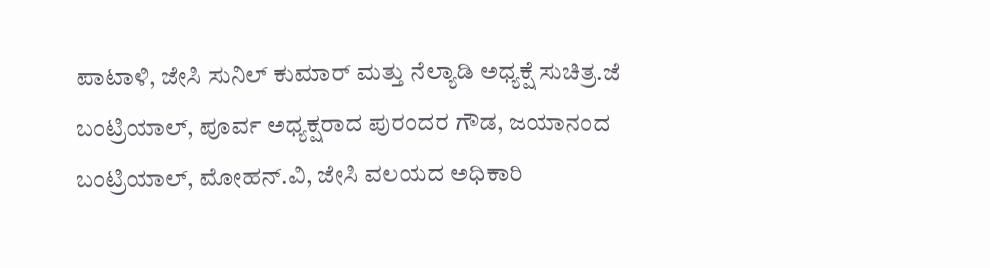ಪಾಟಾಳಿ, ಜೇಸಿ ಸುನಿಲ್ ಕುಮಾರ್ ಮತ್ತು ನೆಲ್ಯಾಡಿ ಅಧ್ಯಕ್ಷೆ ಸುಚಿತ್ರ.ಜೆ ಬಂಟ್ರಿಯಾಲ್, ಪೂರ್ವ ಅಧ್ಯಕ್ಷರಾದ ಪುರಂದರ ಗೌಡ, ಜಯಾನಂದ ಬಂಟ್ರಿಯಾಲ್, ಮೋಹನ್.ವಿ, ಜೇಸಿ ವಲಯದ ಅಧಿಕಾರಿ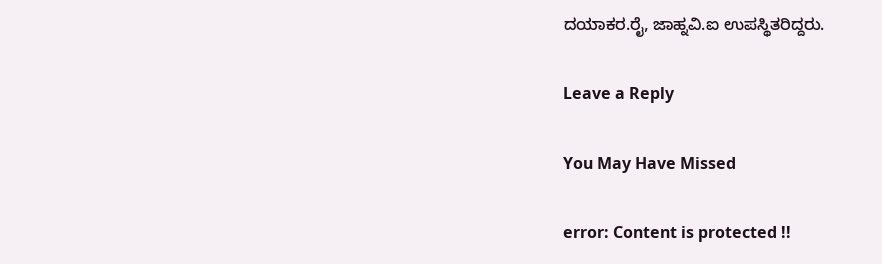ದಯಾಕರ.ರೈ, ಜಾಹ್ನವಿ.ಐ ಉಪಸ್ಥಿತರಿದ್ದರು.

Leave a Reply

You May Have Missed

error: Content is protected !!